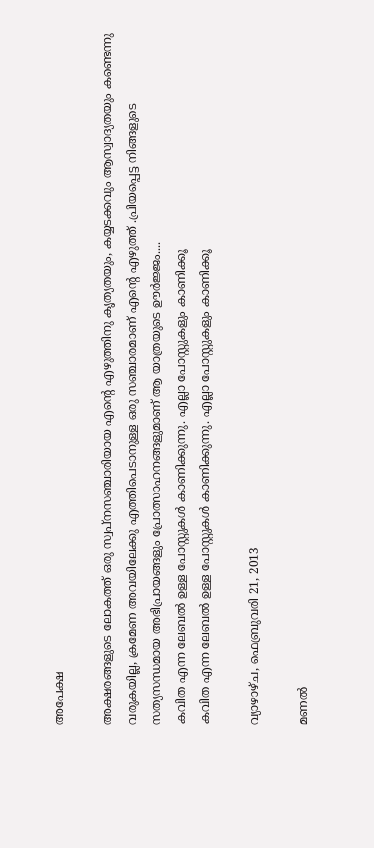അപേക്ഷ

അക്ഷരങ്ങളുടെ ലോകത്ത് ഒരു സ്വപ്നസഞ്ചാരിയായ എന്റെ എഴുത്തിനു കൃത്യതയും, കയ്യടക്കവും ആസ്വാദ്യതയും കണ്ടെന്നു വരുകയില്ല, ക്രമേണ അവയിലേക്കു എത്തിപെടാനുള്ള ഒരു സഞ്ചാരമാണ് എന്റെ എഴുത്ത് .പ്രിയപ്പെട്ട നിങ്ങളുടെ സത്യസന്ധമായ അഭിപ്രായങ്ങളും പ്രോത്സാഹനങ്ങളുമാണ് ആ യാത്രയുടെ ഊർജ്ജം....
കവിത എന്ന ലേബല്‍ ഉള്ള പോസ്റ്റുകള്‍ കാണിക്കുന്നു. എല്ലാ പോസ്റ്റുകളും കാണിക്കൂ
കവിത എന്ന ലേബല്‍ ഉള്ള പോസ്റ്റുകള്‍ കാണിക്കുന്നു. എല്ലാ പോസ്റ്റുകളും കാണിക്കൂ

വ്യാഴാഴ്‌ച, ഫെബ്രുവരി 21, 2013

മണല്‍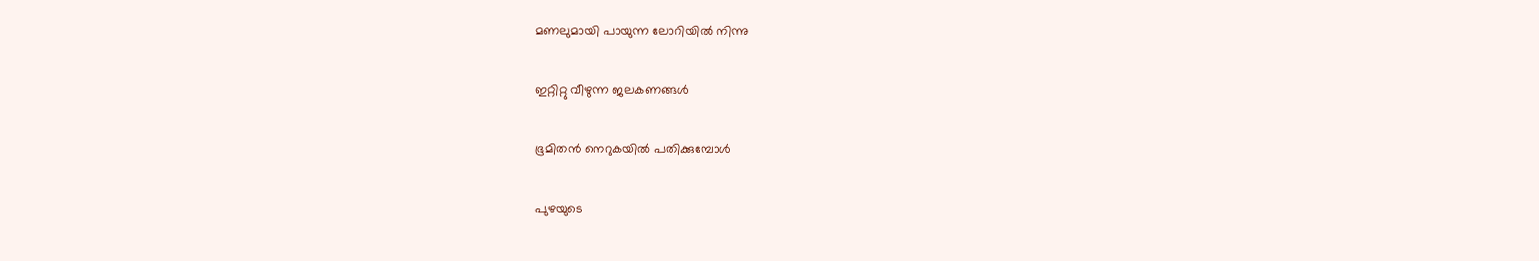മണലുമായി പായുന്ന ലോറിയില്‍ നിന്നു

ഇറ്റിറ്റു വീഴുന്ന ജലകണങ്ങള്‍

ഭൂമിതന്‍ നെറുകയില്‍ പതിക്കുമ്പോള്‍

പുഴയുടെ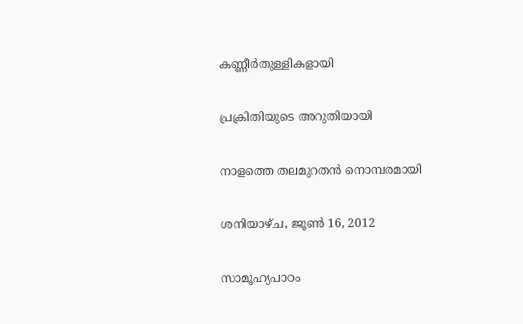കണ്ണീര്‍തുള്ളികളായി

പ്രക്രിതിയുടെ അറുതിയായി

നാളത്തെ തലമുറതന്‍ നൊമ്പരമായി

ശനിയാഴ്‌ച, ജൂൺ 16, 2012

സാമൂഹ്യപാഠം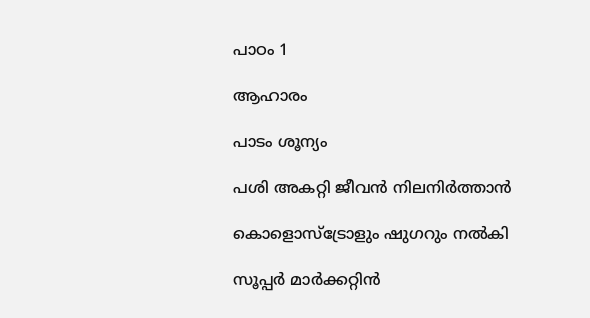പാഠം 1

ആഹാരം

പാടം ശൂന്യം

പശി അകറ്റി ജീവന്‍ നിലനിര്‍ത്താന്‍

കൊളൊസ്‌ട്രോളും ഷുഗറും നല്‍കി

സൂപ്പര്‍ മാര്‍ക്കറ്റിന്‍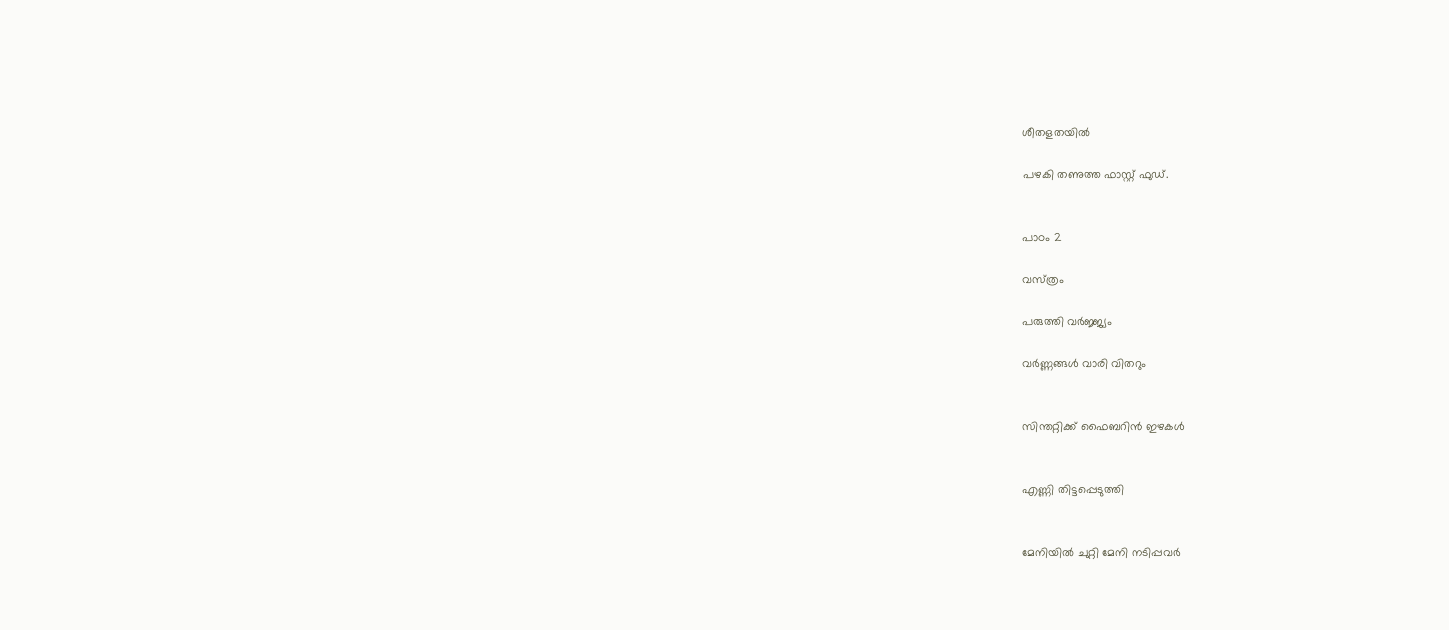ശീതളതയില്‍

പഴകി തണുത്ത ഫാസ്റ്റ് ഫുഡ്.


പാഠം 2

വസ്‌ത്രം

പരുത്തി വര്‍ജ്ജ്യം

വര്‍ണ്ണങ്ങള്‍ വാരി വിതറും


സിന്തറ്റിക്ക് ഫൈബറിന്‍ ഇഴകള്‍


എണ്ണി തിട്ടപ്പെടുത്തി


മേനിയില്‍ ചുറ്റി മേനി നടിപ്പവര്‍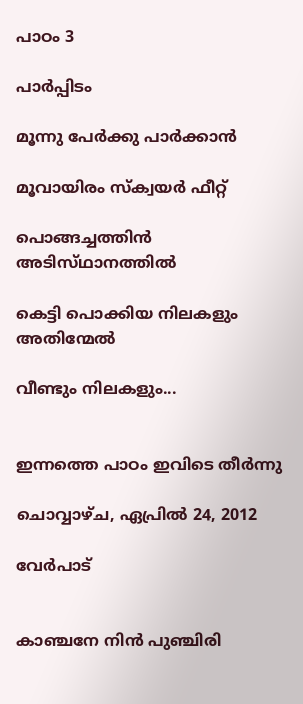പാഠം 3

പാര്‍പ്പിടം

മൂന്നു പേര്‍ക്കു പാര്‍ക്കാന്‍

മൂവായിരം സ്ക്വയര്‍ ഫീറ്റ്

പൊങ്ങച്ചത്തിന്‍ അടിസ്‌ഥാനത്തില്‍

കെട്ടി പൊക്കിയ നിലകളും അതിന്മേല്‍

വീണ്ടും നിലകളും...


ഇന്നത്തെ പാഠം ഇവിടെ തീര്‍ന്നു

ചൊവ്വാഴ്ച, ഏപ്രിൽ 24, 2012

വേര്‍പാട്


കാഞ്ചനേ നിന്‍ പുഞ്ചിരി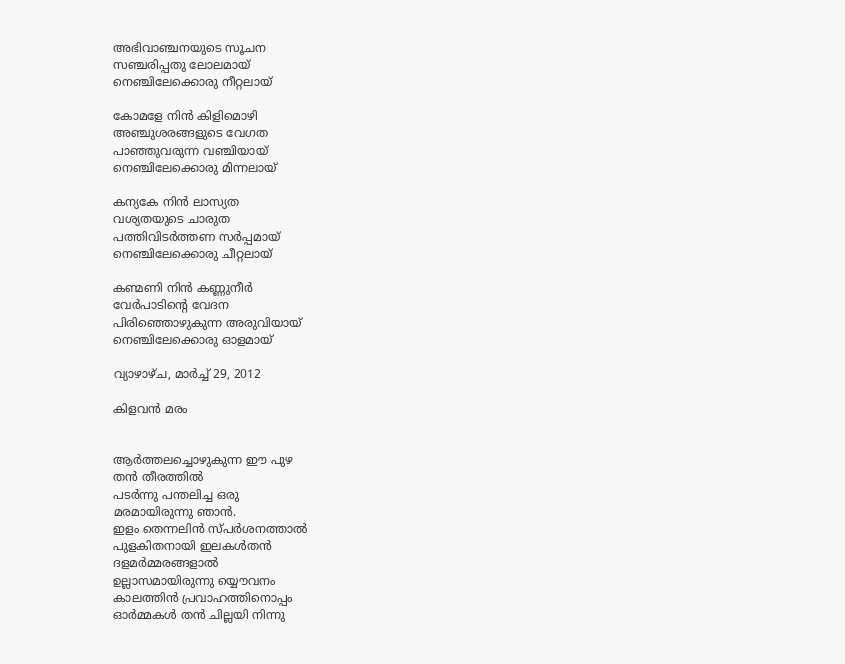അഭിവാഞ്ചനയുടെ സൂചന
സഞ്ചരിപ്പതു ലോലമായ്
നെഞ്ചിലേക്കൊരു നീറ്റലായ്

കോമളേ നിന്‍ കിളിമൊഴി
അഞ്ചുശരങ്ങളുടെ വേഗത
പാഞ്ഞുവരുന്ന വഞ്ചിയായ്
നെഞ്ചിലേക്കൊരു മിന്നലായ്

കന്യകേ നിന്‍ ലാസ്യത
വശ്യതയുടെ ചാരുത
പത്തിവിടര്‍ത്തണ സര്‍പ്പമായ്
നെഞ്ചിലേക്കൊരു ചീറ്റലായ്

കണ്മണി നിന്‍ കണ്ണുനീര്‍
വേര്‍പാടിന്റെ വേദന
പിരിഞ്ഞൊഴുകുന്ന അരുവിയായ്
നെഞ്ചിലേക്കൊരു ഓളമായ്

വ്യാഴാഴ്‌ച, മാർച്ച് 29, 2012

കിളവന്‍ മരം


ആര്‍ത്തലച്ചൊഴുകുന്ന ഈ പുഴ
തന്‍ തീരത്തില്‍
പടര്‍ന്നു പന്തലിച്ച ഒരു
മരമായിരുന്നു ഞാന്‍.
ഇളം തെന്നലിന്‍ സ്‌പര്‍ശനത്താല്‍
പുളകിതനായി ഇലകള്‍തന്‍
ദളമര്‍മ്മരങ്ങളാല്‍
ഉല്ലാസമായിരുന്നു യ്യൌവനം
കാലത്തിന്‍ പ്രവാഹത്തിനൊപ്പം
ഓര്‍മ്മകള്‍ തന്‍ ചില്ലയി നിന്നു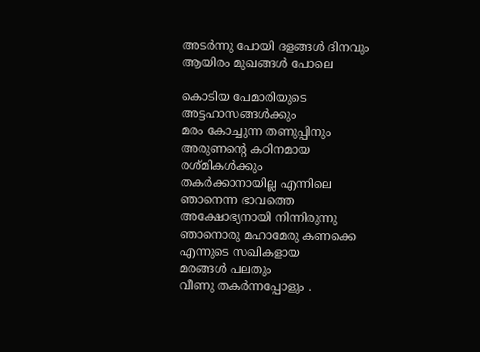അടര്‍ന്നു പോയി ദളങ്ങള്‍ ദിനവും
ആയിരം മുഖങ്ങള്‍ പോലെ

കൊടിയ പേമാരിയുടെ
അട്ടഹാസങ്ങള്‍ക്കും
മരം കോച്ചുന്ന തണുപ്പിനും
അരുണന്റെ കഠിനമായ
രശ്‌മികള്‍ക്കും
തകര്‍ക്കാനായില്ല എന്നിലെ
ഞാനെന്ന ഭാവത്തെ
അക്ഷോഭ്യനായി നിന്നിരുന്നു
ഞാനൊരു മഹാമേരു കണക്കെ
എന്നുടെ സഖികളായ
മരങ്ങള്‍ പലതും
വീണു തകര്‍ന്നപ്പോളും .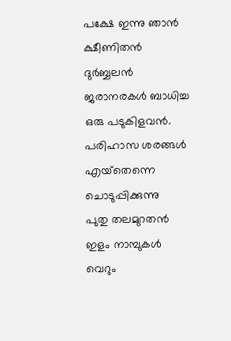പക്ഷേ ഇന്നു ഞാന്‍
ക്ഷീണിതന്‍ ദുര്‍ബ്ബലന്‍
ജരാനരകള്‍ ബാധിച്ച ഒരു പടുകിളവന്‍.
പരിഹാസ ശരങ്ങള്‍
എയ്‌തെന്നെ ചൊടുപ്പിക്കുന്നു
പുതു തലമുറതന്‍
ഇളം നാമ്പുകള്‍
വെറും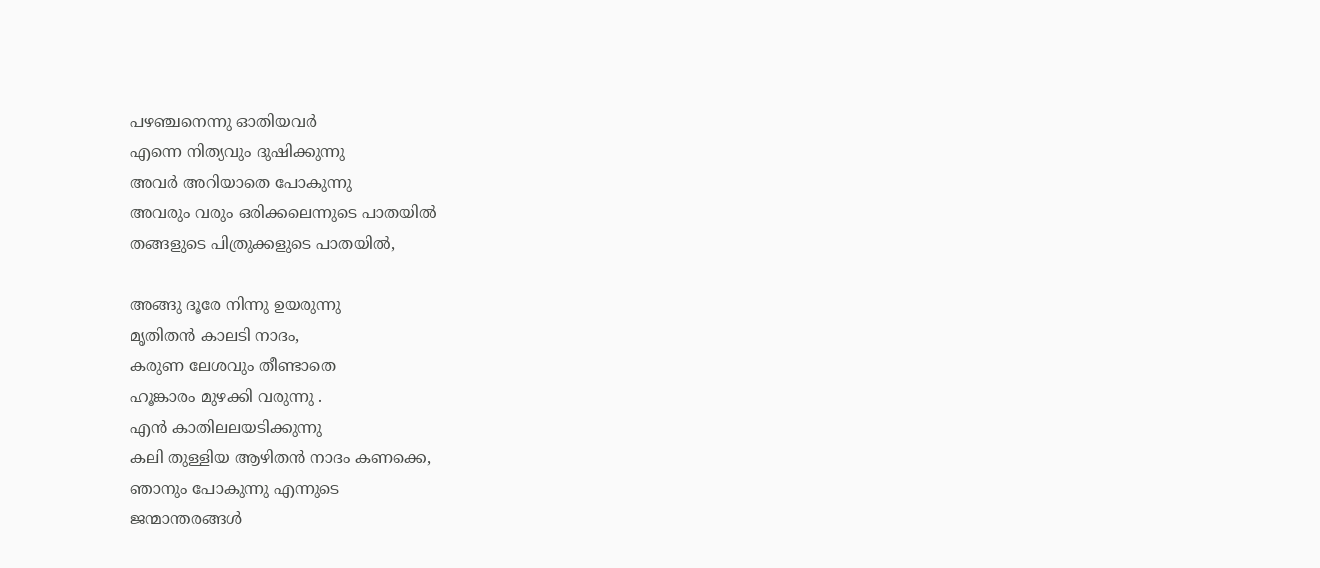പഴഞ്ചനെന്നു ഓതിയവര്‍
എന്നെ നിത്യവും ദുഷിക്കുന്നു
അവര്‍ അറിയാതെ പോകുന്നു
അവരും വരും ഒരിക്കലെന്നുടെ പാതയില്‍
തങ്ങളുടെ പിത്രുക്കളുടെ പാതയില്‍,

അങ്ങു ദൂരേ നിന്നു ഉയരുന്നു
മൃതിതന്‍ കാലടി നാദം,
കരുണ ലേശവും തീണ്ടാതെ
ഹൂങ്കാരം മുഴക്കി വരുന്നു .
എന്‍ കാതിലലയടിക്കുന്നു
കലി തുള്ളിയ ആഴിതന്‍ നാദം കണക്കെ,
ഞാനും പോകുന്നു എന്നുടെ
ജന്മാന്തരങ്ങള്‍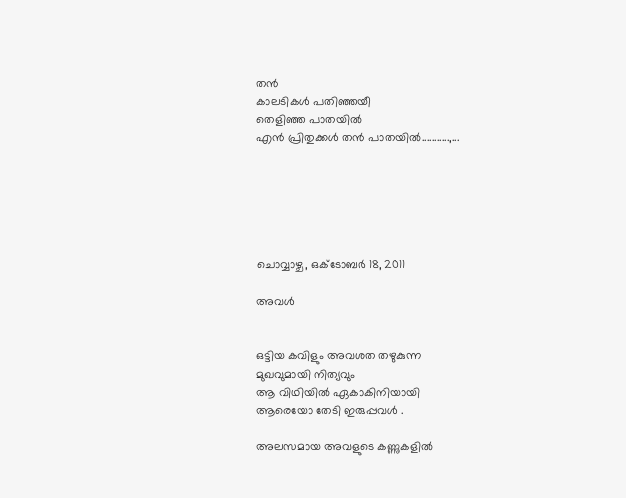തന്‍
കാലടികള്‍ പതിഞ്ഞയീ
തെളിഞ്ഞ പാതയില്‍
എന്‍ പ്രിതുക്കള്‍ തന്‍ പാതയില്‍...........,...






ചൊവ്വാഴ്ച, ഒക്‌ടോബർ 18, 2011

അവള്‍


ഒട്ടിയ കവിളും അവശത തഴുകുന്ന
മുഖവുമായി നിത്യവും
ആ വിഥിയില്‍ ഏകാകിനിയായി
ആരെയോ തേടി ഇരുപ്പവള്‍ .

അലസമായ അവളുടെ കണ്ണുകളില്‍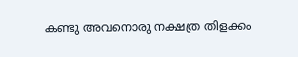കണ്ടു അവനൊരു നക്ഷത്ര തിളക്കം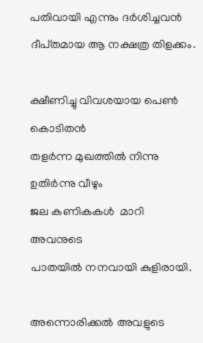പതിവായി എന്നും ദര്‍ശിച്ചവന്‍
ദീപ്‌തമായ ആ നക്ഷത്ര തിളക്കം.

ക്ഷീണിച്ചു വിവശയായ പെണ്‍ കൊടിതന്‍
തളര്‍ന്ന മുഖത്തില്‍ നിന്നു ഉതിര്‍ന്നു വീഴും
ജല കണികകള്‍  മാറി അവനുടെ
പാതയില്‍ നനവായി കുളിരായി.

അന്നൊരിക്കല്‍ അവളുടെ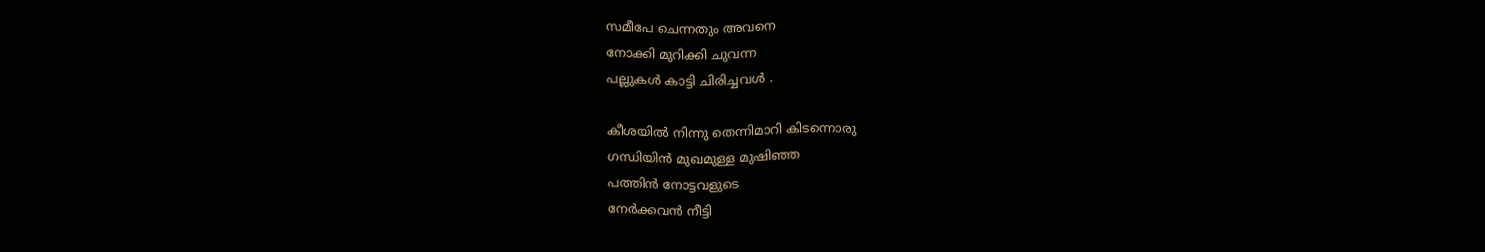സമീപേ ചെന്നതും അവനെ
നോക്കി മുറിക്കി ചുവന്ന
പല്ലുകള്‍ കാട്ടി ചിരിച്ചവള്‍ .

കീശയില്‍ നിന്നു തെന്നിമാറി കിടന്നൊരു
ഗന്ധിയിന്‍ മുഖമുള്ള മുഷിഞ്ഞ
പത്തിന്‍ നോട്ടവളുടെ
നേര്‍ക്കവന്‍ നീട്ടി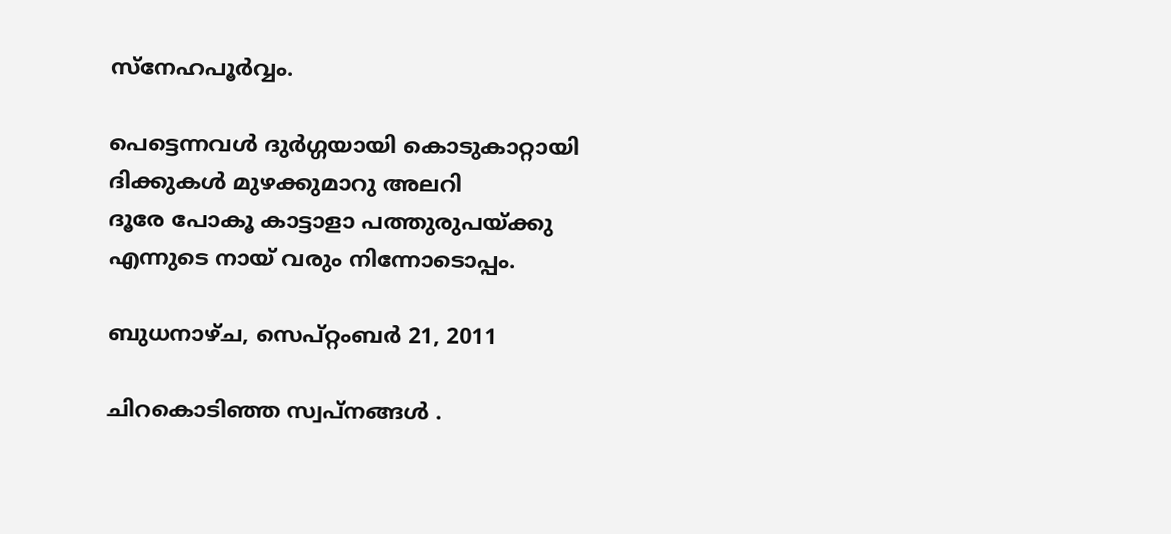സ്‌നേഹപൂര്‍വ്വം.

പെട്ടെന്നവള്‍ ദുര്‍ഗ്ഗയായി കൊടുകാറ്റായി
ദിക്കുകള്‍ മുഴക്കുമാറു അലറി
ദൂരേ പോകൂ കാട്ടാളാ പത്തുരുപയ്‌ക്കു
എന്നുടെ നായ് വരും നിന്നോടൊപ്പം.

ബുധനാഴ്‌ച, സെപ്റ്റംബർ 21, 2011

ചിറകൊടിഞ്ഞ സ്വപ്‌നങ്ങള്‍ .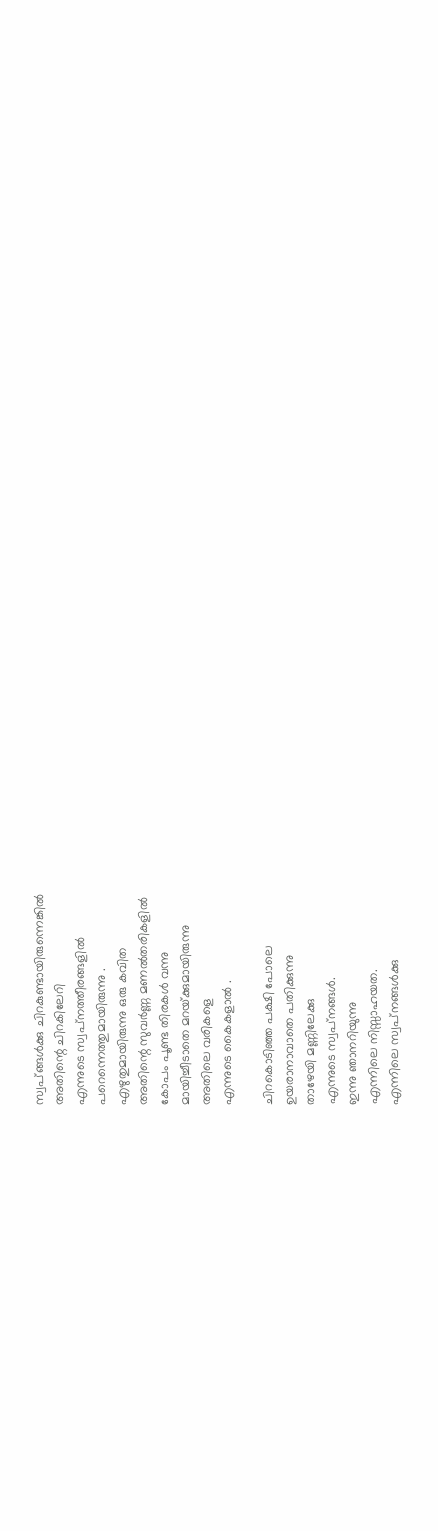സ്വപ്‌ങ്ങള്‍ക്കു ചിറകുണ്ടായിരുന്നെങ്കില്‍
അതിന്റെ ചിറകിലേറി
എന്നുടെ സ്വപ്‌നത്തീരങ്ങളില്‍
പറെന്നെത്തുമായിരുന്നു .
എഴുതുമായിരുന്നു ഒരു കവിത
അതിന്റെ സുവര്‍ണ്ണ മണല്‍തരികളില്‍
കോപം പൂണ്ട തിരകള്‍ വന്നു
മായിച്ചീടാതെ മറയ്‌ക്കുമായിരുന്നു
അതിലെ വരികളെ
എന്നുടെ കൈകളാല്‍ .

ചിറകൊടിഞ്ഞ പക്ഷി പോലെ
ഉയരാനാവാതെ പതിക്കുന്നു
താഴേയി മണ്ണിലേക്കു
എന്നുടെ സ്വപ്‌നങ്ങള്‍.
ഇന്നു ഞാനറിയുന്നു
എന്നിലെ നിസ്സാഹയത.
എന്നിലെ സ്വപ്‌നങ്ങള്‍ക്കു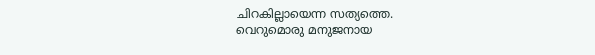ചിറകില്ലായെന്ന സത്യത്തെ.
വെറുമൊരു മനുജനായ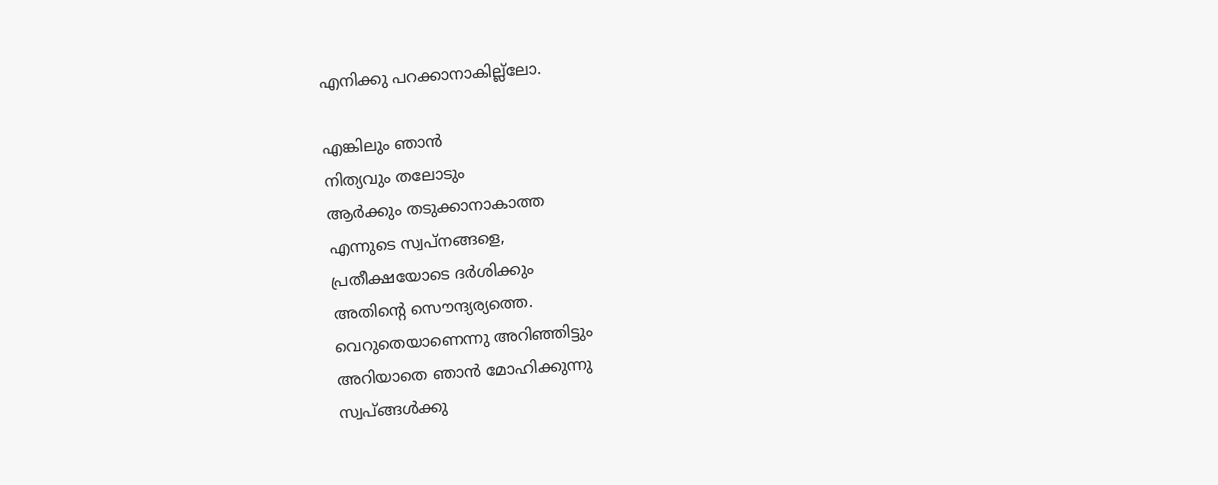എനിക്കു പറക്കാനാകില്ല്ലോ.

എങ്കിലും ഞാന്‍
നിത്യവും തലോടും
ആര്‍ക്കും തടുക്കാനാകാത്ത
എന്നുടെ സ്വപ്‌നങ്ങളെ,
പ്രതീക്ഷയോടെ ദര്‍ശിക്കും
അതിന്റെ സൌന്ദ്യര്യത്തെ.
വെറുതെയാണെന്നു അറിഞ്ഞിട്ടും
അറിയാതെ ഞാന്‍ മോഹിക്കുന്നു
സ്വപ്‌ങ്ങള്‍ക്കു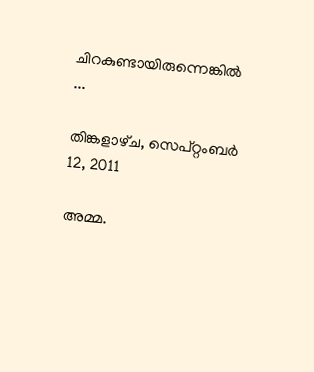ചിറകുണ്ടായിരുന്നെങ്കില്‍ ...

തിങ്കളാഴ്‌ച, സെപ്റ്റംബർ 12, 2011

അമ്മ.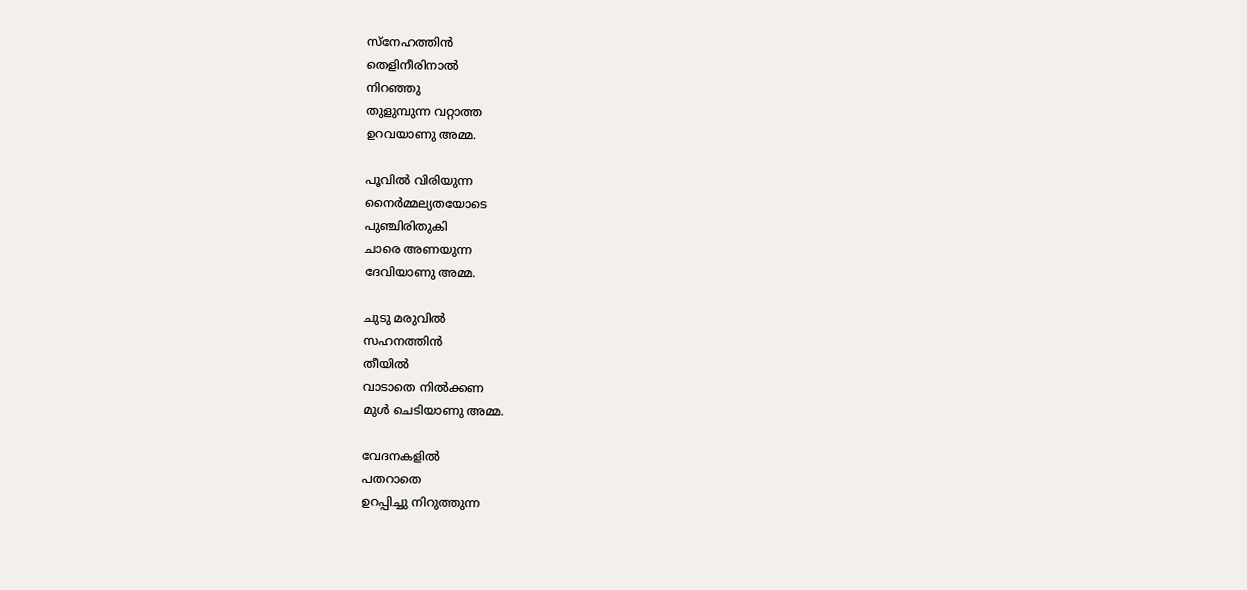സ്നേഹത്തിന്‍
തെളിനീരിനാല്‍
നിറഞ്ഞു
തുളുമ്പുന്ന വറ്റാത്ത
ഉറവയാണു അമ്മ.

പൂവില്‍ വിരിയുന്ന
നൈര്‍മ്മല്യതയോടെ
പുഞ്ചിരിതുകി
ചാരെ അണയുന്ന
ദേവിയാണു അമ്മ.

ചുടു മരുവില്‍
സഹനത്തിന്‍
തീയില്‍
വാടാതെ നില്‍ക്കണ
മുള്‍ ചെടിയാണു അമ്മ.

വേദനകളില്‍
പതറാതെ
ഉറപ്പിച്ചു നിറുത്തുന്ന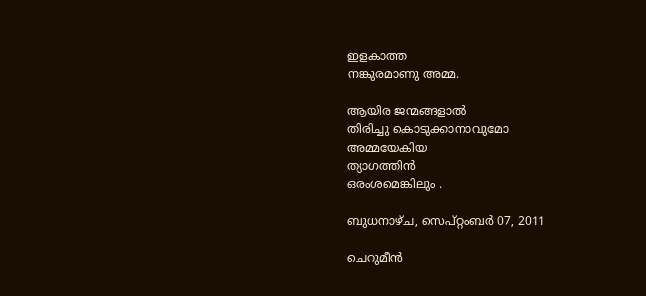ഇളകാത്ത
നങ്കുരമാണു അമ്മ.

ആയിര ജന്മങ്ങളാല്‍
തിരിച്ചു കൊടുക്കാനാവുമോ
അമ്മയേകിയ
ത്യാഗത്തിന്‍
ഒരംശമെങ്കിലും .

ബുധനാഴ്‌ച, സെപ്റ്റംബർ 07, 2011

ചെറുമീന്‍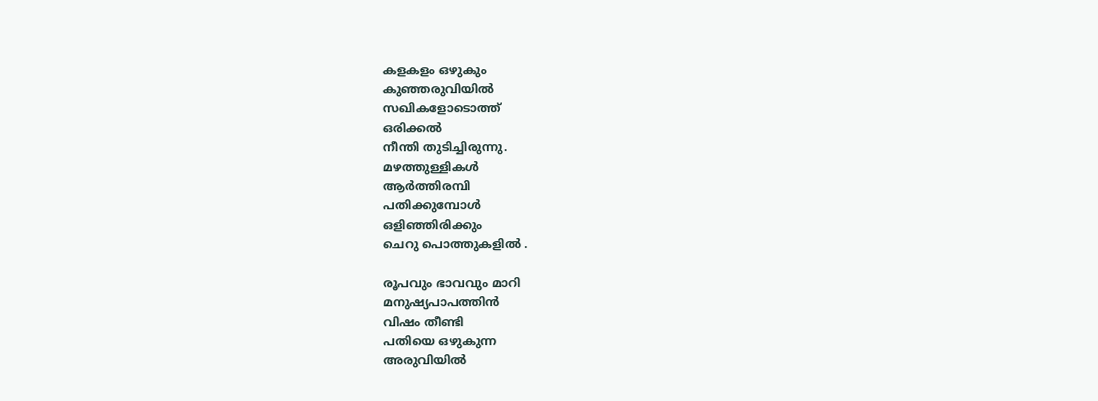കളകളം ഒഴുകും
കുഞ്ഞരുവിയില്‍
സഖികളോടൊത്ത്
ഒരിക്കല്‍
നീന്തി തുടിച്ചിരുന്നു.
മഴത്തുള്ളികള്‍
ആര്‍ത്തിരമ്പി
പതിക്കുമ്പോള്‍
ഒളിഞ്ഞിരിക്കും
ചെറു പൊത്തുകളില്‍ .

രൂപവും ഭാവവും മാറി
മനുഷ്യപാപത്തിന്‍
വിഷം തീണ്ടി
പതിയെ ഒഴുകുന്ന
അരുവിയില്‍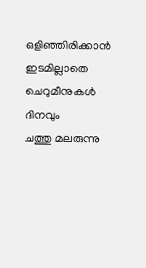ഒളിഞ്ഞിരിക്കാന്‍
ഇടമില്ലാതെ
ചെറുമീനുകള്‍
ദിനവും
ചത്തു മലരുന്നു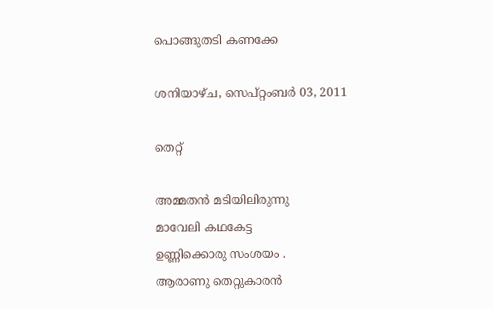പൊങ്ങുതടി കണക്കേ

ശനിയാഴ്‌ച, സെപ്റ്റംബർ 03, 2011

തെറ്റ്

അമ്മതന്‍ മടിയിലിരുന്നു
മാവേലി കഥകേട്ട
ഉണ്ണിക്കൊരു സംശയം .
ആരാണു തെറ്റുകാരന്‍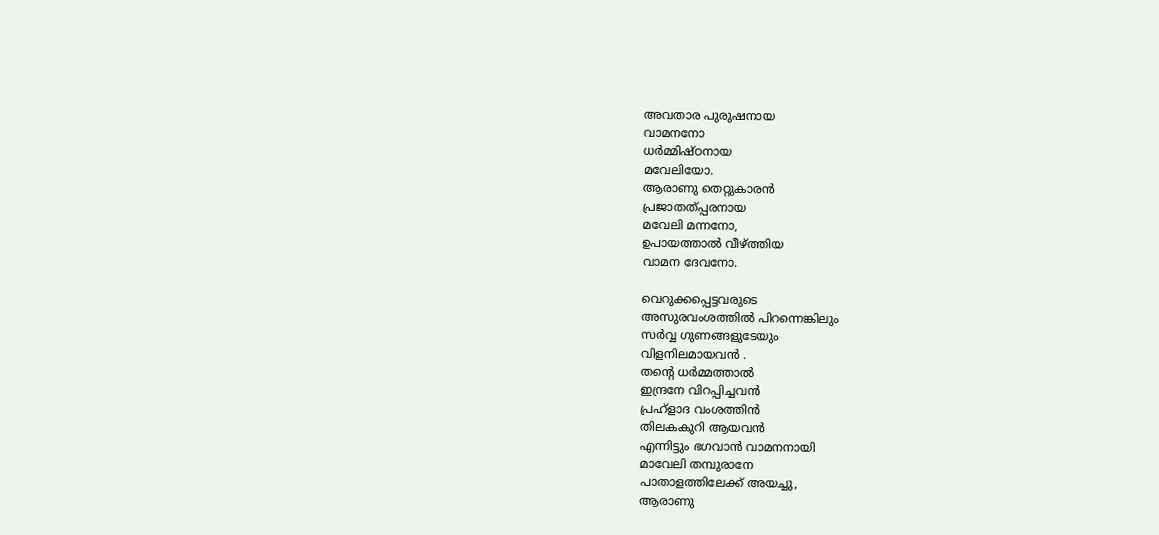അവതാര പുരുഷനായ
വാമനനോ
ധര്‍മ്മിഷ്‌ഠനായ
മവേലിയോ.
ആരാണു തെറ്റുകാരന്‍
പ്രജാതത്‌പ്പരനായ
മവേലി മന്നനോ,
ഉപായത്താല്‍ വീഴ്‌ത്തിയ
വാമന ദേവനോ.

വെറുക്കപ്പെട്ടവരുടെ
അസുരവംശത്തില്‍ പിറന്നെങ്കിലും
സര്‍വ്വ ഗുണങ്ങളുടേയും
വിളനിലമായവന്‍ .
തന്റെ ധര്‍മ്മത്താല്‍
ഇന്ദ്രനേ വിറപ്പിച്ചവന്‍
പ്രഹ്ളാദ വംശത്തിന്‍
തിലകകുറി ആയവന്‍
എന്നിട്ടും ഭഗവാന്‍ വാമനനായി
മാവേലി തമ്പുരാനേ
പാതാളത്തിലേക്ക് അയച്ചു,
ആരാണു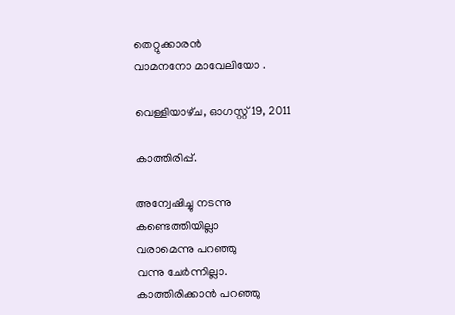തെറ്റുക്കാരന്‍
വാമനനോ മാവേലിയോ .

വെള്ളിയാഴ്‌ച, ഓഗസ്റ്റ് 19, 2011

കാത്തിരിപ്പ്.

അന്വേഷിച്ചു നടന്നു
കണ്ടെത്തിയില്ലാ
വരാമെന്നു പറഞ്ഞു
വന്നു ചേര്‍ന്നില്ലാ.
കാത്തിരിക്കാന്‍ പറഞ്ഞു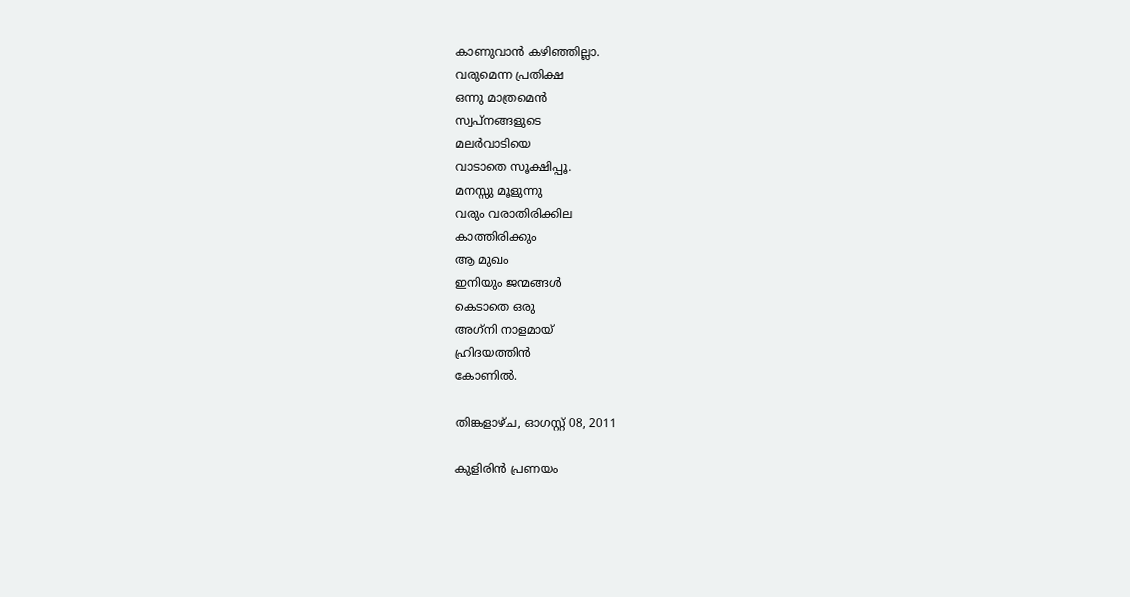കാണുവാന്‍ കഴിഞ്ഞില്ലാ.
വരുമെന്ന പ്രതിക്ഷ
ഒന്നു മാത്രമെന്‍
സ്വപ്‌നങ്ങളുടെ
മലര്‍വാടിയെ
വാടാതെ സൂക്ഷിപ്പൂ.
മനസ്സു മൂളുന്നു
വരും വരാതിരിക്കില
കാത്തിരിക്കും
ആ മുഖം
ഇനിയും ജന്മങ്ങള്‍
കെടാതെ ഒരു
അഗ്‌നി നാളമായ്
ഹ്രിദയത്തിന്‍
കോണില്‍.

തിങ്കളാഴ്‌ച, ഓഗസ്റ്റ് 08, 2011

കുളിരിന്‍ പ്രണയം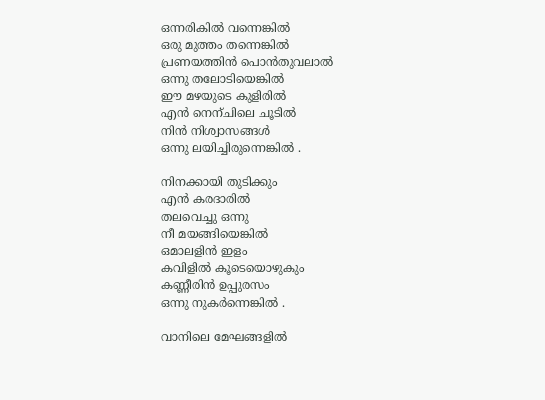ഒന്നരികില്‍ വന്നെങ്കില്‍
ഒരു മുത്തം തന്നെങ്കില്‍
പ്രണയത്തിന്‍ പൊന്‍തുവലാല്‍
ഒന്നു തലോടിയെങ്കില്‍
ഈ മഴയുടെ കുളിരില്‍
എന്‍ നെന്ചിലെ ചൂടില്‍
നിന്‍ നിശ്വാസങ്ങള്‍
ഒന്നു ലയിച്ചിരുന്നെങ്കില്‍ .

നിനക്കായി തുടിക്കും
എന്‍ കരദാരില്‍
തലവെച്ചു ഒന്നു
നീ മയങ്ങിയെങ്കില്‍
ഒമാലളിന്‍ ഇളം
കവിളില്‍ കൂടെയൊഴുകും
കണ്ണീരിന്‍ ഉപ്പുരസം
ഒന്നു നുകര്‍ന്നെങ്കില്‍ .

വാനിലെ മേഘങ്ങളില്‍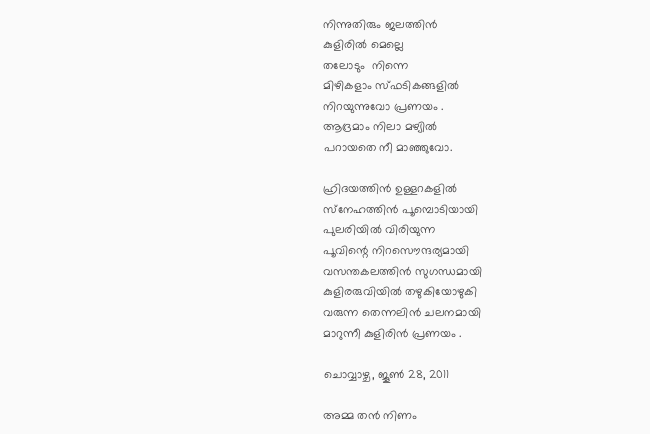നിന്നുതിരും ജലത്തിന്‍
കുളിരില്‍ മെല്ലെ
തലോടും  നിന്നെ
മിഴികളാം സ്‌ഫടികങ്ങളില്‍
നിറയുന്നുവോ പ്രണയം .
ആദ്രമാം നിലാ മഴ്യില്‍
പറായതെ നീ മാഞ്ഞുവോ.

ഹ്രിദയത്തിന്‍ ഉള്ളറകളില്‍
സ്‌നേഹത്തിന്‍ പൂമ്പൊടിയായി
പുലരിയില്‍ വിരിയുന്ന
പൂവിന്റെ നിറസൌന്ദര്യമായി
വസന്തകലത്തിന്‍ സുഗന്ധമായി
കുളിരരുവിയില്‍ തഴുകിയോഴുകി
വരുന്ന തെന്നലിന്‍ ചലനമായി
മാറുന്നീ കുളിരിന്‍ പ്രണയം .

ചൊവ്വാഴ്ച, ജൂൺ 28, 2011

അമ്മ തന്‍ നിണം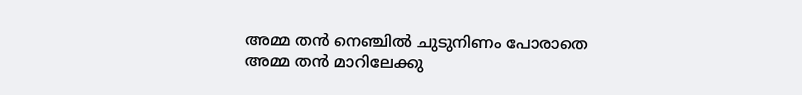അമ്മ തന്‍ നെഞ്ചില്‍ ചുടുനിണം പോരാതെ
അമ്മ തന്‍ മാറിലേക്കു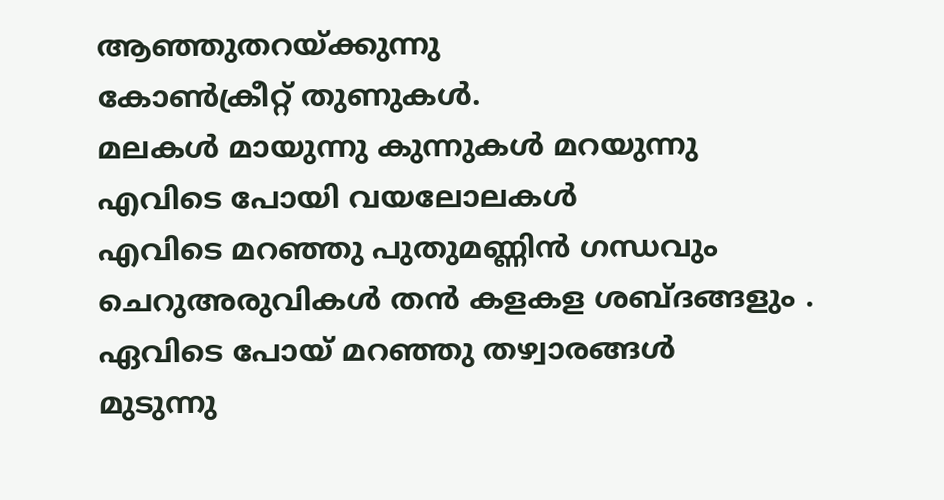ആഞ്ഞുതറയ്ക്കുന്നു
കോണ്‍ക്രീറ്റ് തുണുകള്‍.
മലകള്‍ മായുന്നു കുന്നുകള്‍ മറയുന്നു
എവിടെ പോയി വയലോലകള്‍
എവിടെ മറഞ്ഞു പുതുമണ്ണിന്‍ ഗന്ധവും
ചെറുഅരുവികള്‍ തന്‍ കളകള ശബ്ദങ്ങളും .
ഏവിടെ പോയ് മറഞ്ഞു തഴ്വാരങ്ങള്‍
മുടുന്നു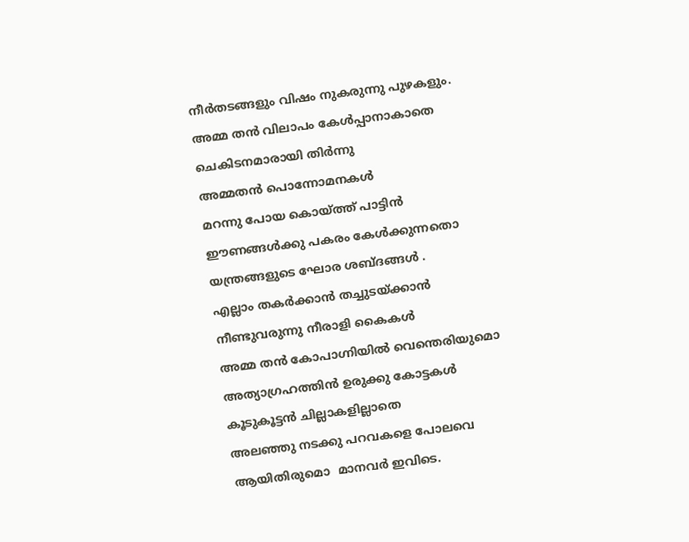നീര്‍തടങ്ങളും വിഷം നുകരുന്നു പുഴകളും.
അമ്മ തന്‍ വിലാപം കേള്‍പ്പാനാകാതെ
ചെകിടനമാരായി തിര്‍ന്നു
അമ്മതന്‍ പൊന്നോമനകള്‍
മറന്നു പോയ കൊയ്ത്ത് പാട്ടിന്‍
ഈണങ്ങള്‍ക്കു പകരം കേള്‍ക്കുന്നതൊ
യന്ത്രങ്ങളുടെ ഘോര ശബ്ദങ്ങള്‍ .
എല്ലാം തകര്‍ക്കാന്‍ തച്ചുടയ്ക്കാന്‍
നീണ്ടുവരുന്നു നീരാളി കൈകള്‍
അമ്മ തന്‍ കോപാഗ്നിയില്‍ വെന്തെരിയുമൊ
അത്യാഗ്രഹത്തിന്‍ ഉരുക്കു കോട്ടകള്‍
കൂടുകൂട്ടന്‍ ചില്ലാകളില്ലാതെ
അലഞ്ഞു നടക്കു പറവകളെ പോലവെ
ആയിതിരുമൊ  മാനവര്‍ ഇവിടെ.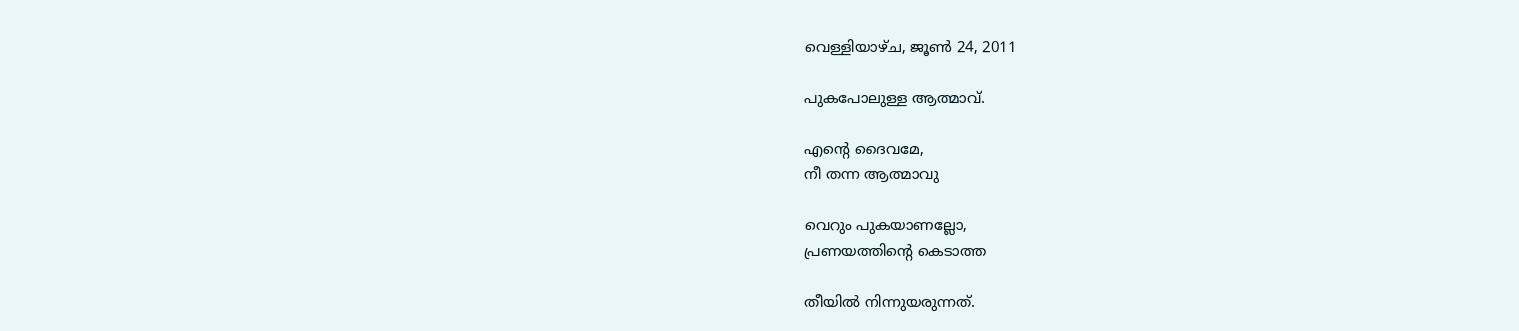വെള്ളിയാഴ്‌ച, ജൂൺ 24, 2011

പുകപോലുള്ള ആത്മാവ്.

എന്റെ ദൈവമേ,
നീ തന്ന ആത്മാവു

വെറും പുകയാണല്ലോ,
പ്രണയത്തിന്റെ കെടാത്ത

തീയിൽ നിന്നുയരുന്നത്‌.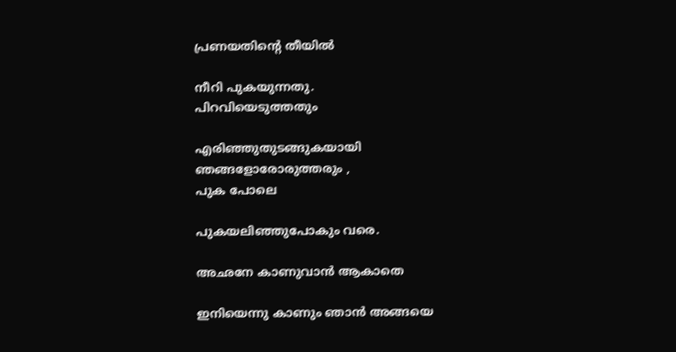പ്രണയതിന്റെ തീയില്‍

നീറി പുകയുന്നതു.
പിറവിയെടുത്തതും

എരിഞ്ഞുതുടങ്ങുകയായി
ഞങ്ങളോരോരുത്തരും ,
പുക പോലെ

പുകയലിഞ്ഞുപോകും വരെ.

അഛനേ കാണുവാന്‍ ആകാതെ

ഇനിയെന്നു കാണും ഞാന്‍ അങ്ങയെ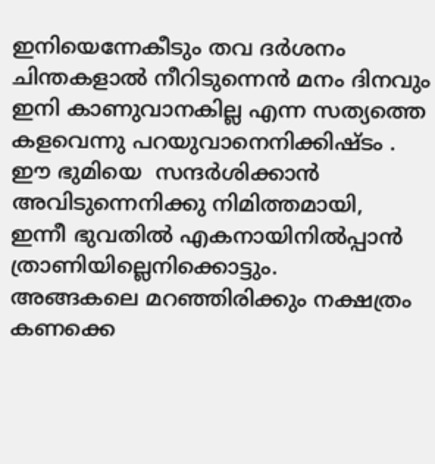ഇനിയെന്നേകീടും തവ ദര്‍ശനം
ചിന്തകളാല്‍ നീറിടുന്നെന്‍ മനം ദിനവും
ഇനി കാണുവാനകില്ല എന്ന സത്യത്തെ
കളവെന്നു പറയുവാനെനിക്കിഷ്ടം .
ഈ ഭുമിയെ  സന്ദര്‍ശിക്കാന്‍
അവിടുന്നെനിക്കു നിമിത്തമായി,
ഇന്നീ ഭുവതില്‍ എകനായിനില്‍പ്പാന്‍
ത്രാണിയില്ലെനിക്കൊട്ടും.
അങ്ങകലെ മറഞ്ഞിരിക്കും നക്ഷത്രം കണക്കെ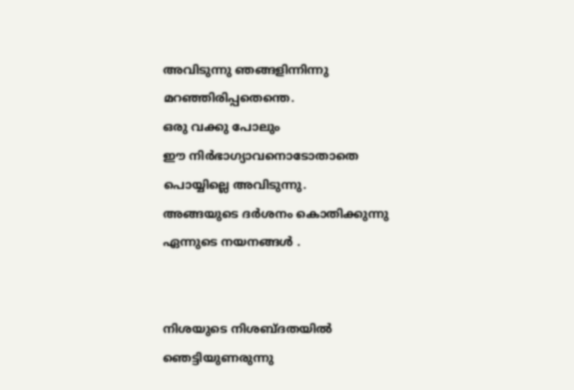അവിടുന്നു ഞങ്ങളിന്നിന്നു മറഞ്ഞിരിപ്പതെന്തെ.
ഒരു വക്കു പോലും
ഈ നിര്‍ഭാഗ്യാവനൊടോതാതെ
പൊയ്യില്ലെ അവിടുന്നു.
അങ്ങയുടെ ദര്‍ശനം കൊതിക്കുന്നു
ഏന്നുടെ നയനങ്ങള്‍ .


നിശയുടെ നിശബ്ദതയില്‍ ഞെട്ടിയുണരുന്നു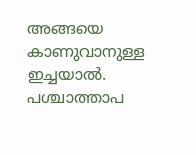അങ്ങയെ കാണുവാനുള്ള ഇച്ചയാല്‍.
പശ്ചാത്താപ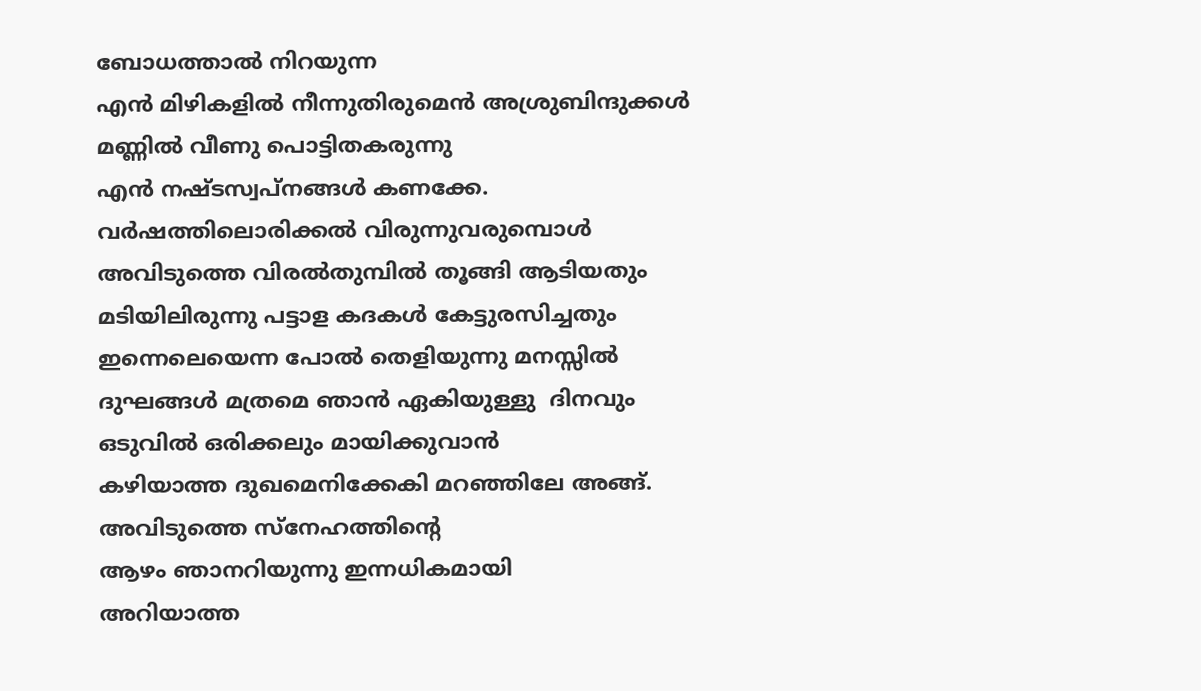ബോധത്താല്‍ നിറയുന്ന
എന്‍ മിഴികളില്‍ നീന്നുതിരുമെന്‍ അശ്രുബിന്ദുക്കള്‍
മണ്ണില്‍ വീണു പൊട്ടിതകരുന്നു
എന്‍ നഷ്ടസ്വപ്നങ്ങള്‍ കണക്കേ.
വര്‍ഷത്തിലൊരിക്കല്‍ വിരുന്നുവരുമ്പൊള്‍
അവിടുത്തെ വിരല്‍തുമ്പില്‍ തൂങ്ങി ആടിയതും
മടിയിലിരുന്നു പട്ടാള കദകള്‍ കേട്ടുരസിച്ചതും
ഇന്നെലെയെന്ന പോല്‍ തെളിയുന്നു മനസ്സില്‍
ദുഘങ്ങള്‍ മത്രമെ ഞാന്‍ ഏകിയുള്ളു  ദിനവും
ഒടുവില്‍ ഒരിക്കലും മായിക്കുവാന്‍
കഴിയാത്ത ദുഖമെനിക്കേകി മറഞ്ഞിലേ അങ്ങ്.
അവിടുത്തെ സ്നേഹത്തിന്റെ
ആഴം ഞാനറിയുന്നു ഇന്നധികമായി
അറിയാത്ത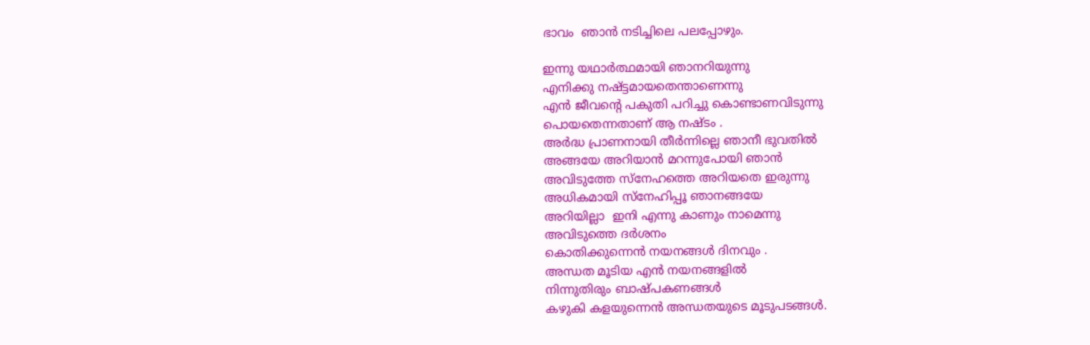ഭാവം  ഞാന്‍ നടിച്ചിലെ പലപ്പോഴും.

ഇന്നു യഥാര്‍ത്ഥമായി ഞാനറിയുന്നു
എനിക്കു നഷ്ട്ടമായതെന്താണെന്നു
എന്‍ ജീവന്റെ പകുതി പറിച്ചു കൊണ്ടാണവിടുന്നു
പൊയതെന്നതാണ് ആ നഷ്ടം .
അര്‍ദ്ധ പ്രാണനായി തീര്‍ന്നില്ലെ ഞാനീ ഭുവതില്‍
അങ്ങയേ അറിയാന്‍ മറന്നുപോയി ഞാന്‍
അവിടുത്തേ സ്നേഹത്തെ അറിയതെ ഇരുന്നു
അധികമായി സ്നേഹിപ്പൂ ഞാനങ്ങയേ
അറിയില്ലാ  ഇനി എന്നു കാണും നാമെന്നു
അവിടുത്തെ ദര്‍ശനം
കൊതിക്കുന്നെന്‍ നയനങ്ങള്‍ ദിനവും .
അന്ധത മൂടിയ എന്‍ നയനങ്ങളില്‍
നിന്നുതിരും ബാഷ്പകണങ്ങള്‍
കഴുകി കളയുന്നെന്‍ അന്ധതയുടെ മൂടുപടങ്ങള്‍.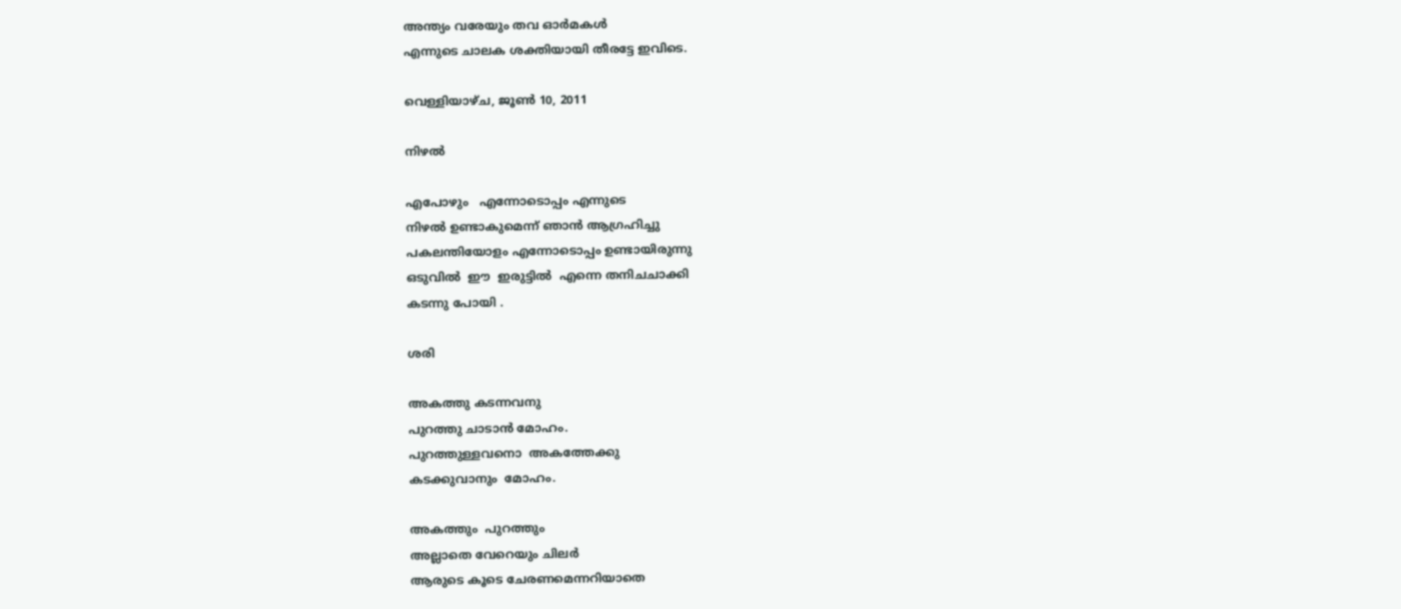അന്ത്യം വരേയും തവ ഓര്‍മകള്‍
എന്നുടെ ചാലക ശക്തിയായി തീരട്ടേ ഇവിടെ.

വെള്ളിയാഴ്‌ച, ജൂൺ 10, 2011

നിഴല്‍

എപോഴും   എന്നോടൊപ്പം എന്നുടെ
നിഴല്‍ ഉണ്ടാകുമെന്ന് ഞാന്‍ ആഗ്രഹിച്ചു
പകലന്തിയോളം എന്നോടൊപ്പം ഉണ്ടായിരുന്നു
ഒടുവില്‍  ഈ  ഇരുട്ടില്‍  എന്നെ തനിചചാക്കി
കടന്നു പോയി .

ശരി

അകത്തു കടന്നവനു
പുറത്തു ചാടാന്‍ മോഹം.
പുറത്തുള്ളവനൊ  അകത്തേക്കു
കടക്കുവാനും  മോഹം.

അകത്തും  പുറത്തും
അല്ലാതെ വേറെയും ചിലര്‍
ആരുടെ കൂടെ ചേരണമെന്നറിയാതെ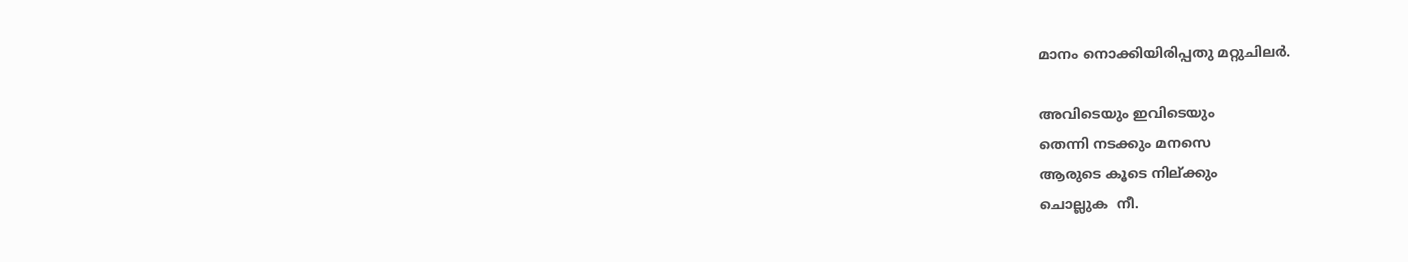മാനം നൊക്കിയിരിപ്പതു മറ്റുചിലര്‍.

അവിടെയും ഇവിടെയും
തെന്നി നടക്കും മനസെ
ആരുടെ കൂടെ നില്ക്കും
ചൊല്ലുക  നീ.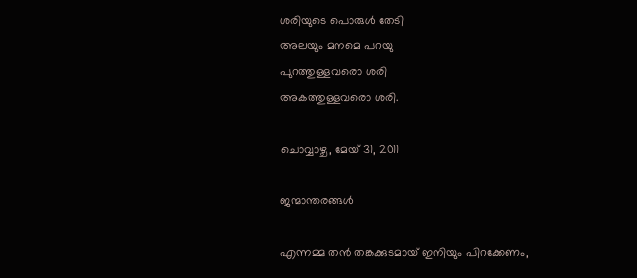ശരിയുടെ പൊരുള്‍ തേടി
അലയും മനമെ പറയു
പുറത്തുള്ളവരൊ ശരി
അകത്തുള്ളവരൊ ശരി.

ചൊവ്വാഴ്ച, മേയ് 31, 2011

ജന്മാന്തരങ്ങള്‍

എന്നമ്മ തന്‍ തങ്കക്കുടമായ് ഇനിയും പിറക്കേണം,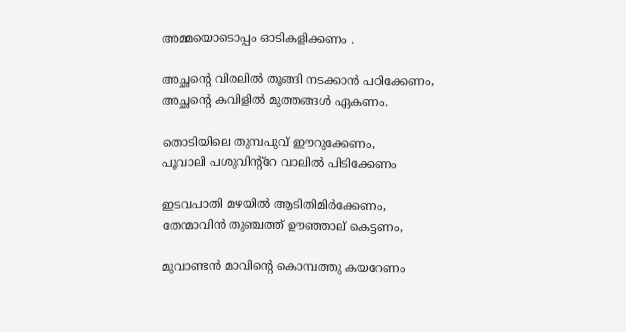അമ്മയൊടൊപ്പം ഓടികളിക്കണം .

അച്ഛന്റെ വിരലില്‍ തൂങ്ങി നടക്കാന്‍ പഠിക്കേണം,
അച്ഛന്റെ കവിളില്‍ മുത്തങ്ങള്‍ ഏകണം.

തൊടിയിലെ തുമ്പപുവ് ഈറുക്കേണം,
പൂവാലി പശുവിന്‍റ്റേ വാലില്‍ പിടിക്കേണം

ഇടവപാതി മഴയില്‍ ആടിതിമിര്‍ക്കേണം,
തേന്മാവിന്‍ തുഞ്ചത്ത് ഊഞ്ഞാല് കെട്ടണം,

മുവാണ്ടന്‍ മാവിന്റെ കൊമ്പത്തു കയറേണം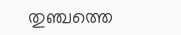തുഞ്ചത്തെ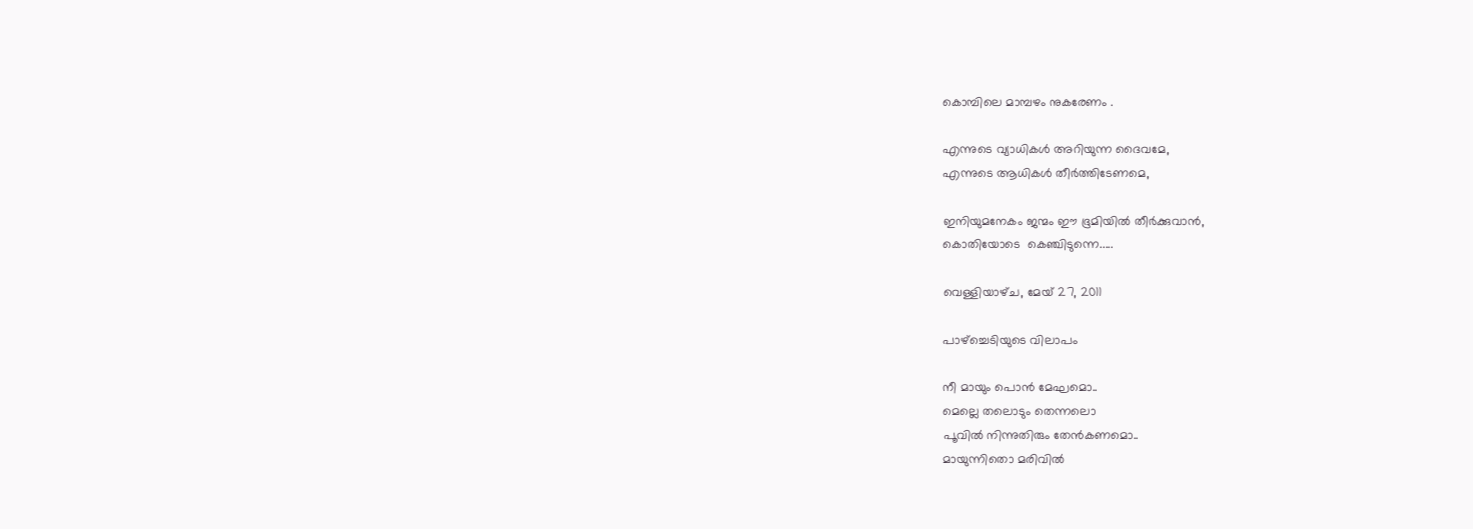കൊമ്പിലെ മാമ്പഴം നുകരേണം .

എന്നുടെ വ്യാധികള്‍ അറിയുന്ന ദൈവമേ,
എന്നുടെ ആധികള്‍ തീര്‍ത്തിടേണമെ,

ഇനിയുമനേകം ജന്മം ഈ ഭൂമിയില്‍ തീര്‍ക്കുവാന്‍,
കൊതിയോടെ  കെഞ്ചിടുന്നെ.....

വെള്ളിയാഴ്‌ച, മേയ് 27, 2011

പാഴ്ച്ചെടിയുടെ വിലാപം

നീ മായും പൊന്‍ മേഘമൊ..
മെല്ലെ തലൊടും തെന്നലൊ
പൂവില്‍ നിന്നുതിരും തേന്‍കണമൊ..
മായുന്നിതൊ മരിവില്‍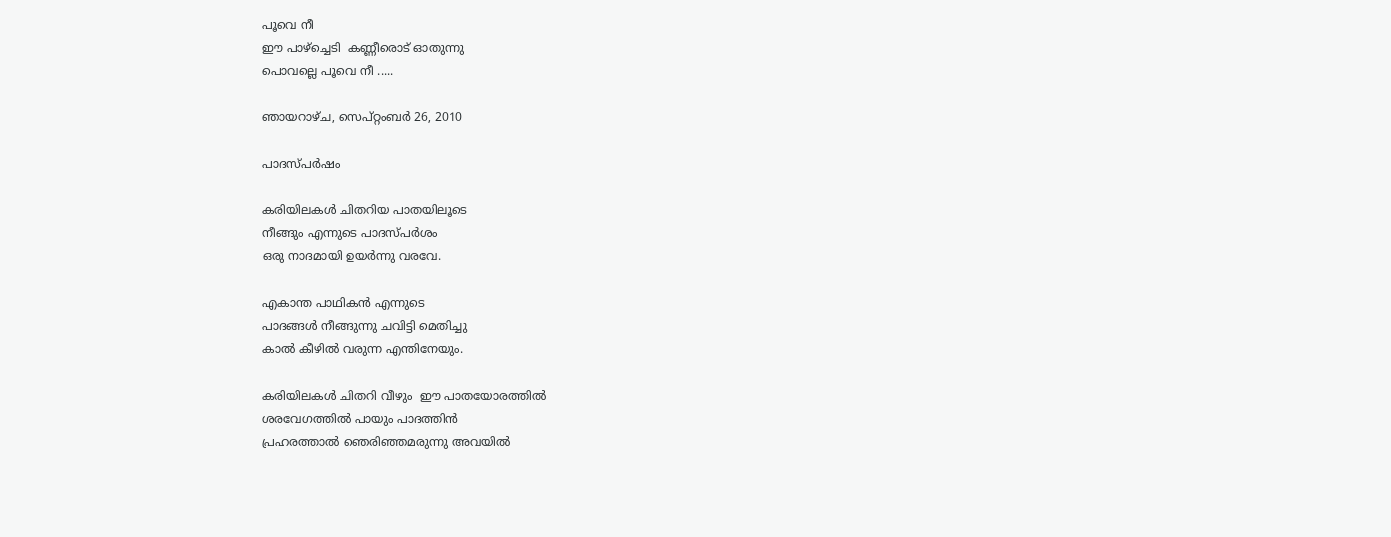പൂവെ നീ
ഈ പാഴ്ച്ചെടി  കണ്ണീരൊട് ഓതുന്നു
പൊവല്ലെ പൂവെ നീ .....

ഞായറാഴ്‌ച, സെപ്റ്റംബർ 26, 2010

പാദസ്പര്‍ഷം

കരിയിലകള്‍ ചിതറിയ പാതയിലൂടെ
നീങ്ങും എന്നുടെ പാദസ്പര്‍ശം
ഒരു നാദമായി ഉയര്‍ന്നു വരവേ.

എകാന്ത പാഥികന്‍ എന്നുടെ
പാദങ്ങള്‍ നീങ്ങുന്നു ചവിട്ടി മെതിച്ചു
കാല്‍ കീഴില്‍ വരുന്ന എന്തിനേയും.

കരിയിലകള്‍ ചിതറി വീഴും  ഈ പാതയോരത്തില്‍
ശരവേഗത്തില്‍ പായും പാദത്തിന്‍
പ്രഹരത്താല്‍ ഞെരിഞ്ഞമരുന്നു അവയില്‍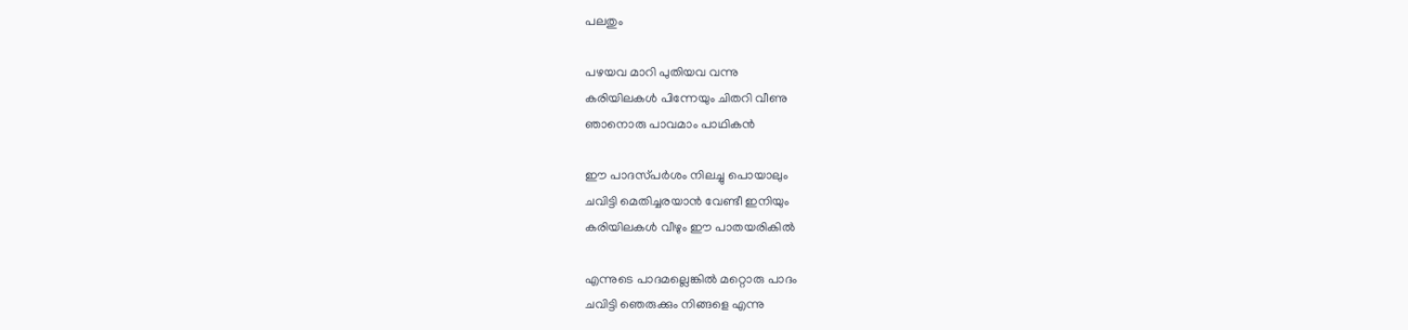പലതും

പഴയവ മാറി പുതിയവ വന്നു
കരിയിലകള്‍ പിന്നേയും ചിതറി വീണു
ഞാനൊരു പാവമാം പാഥികന്‍

ഈ പാദസ്‌പര്‍ശം നിലച്ചു പൊയാലും
ചവിട്ടി മെതിച്ചരയാന്‍ വേണ്ടീ ഇനിയും
കരിയിലകള്‍ വീഴും ഈ പാതയരികില്‍

എന്നുടെ പാദമല്ലെങ്കില്‍ മറ്റൊരു പാദം
ചവിട്ടി ഞെരുക്കും നിങ്ങളെ എന്നു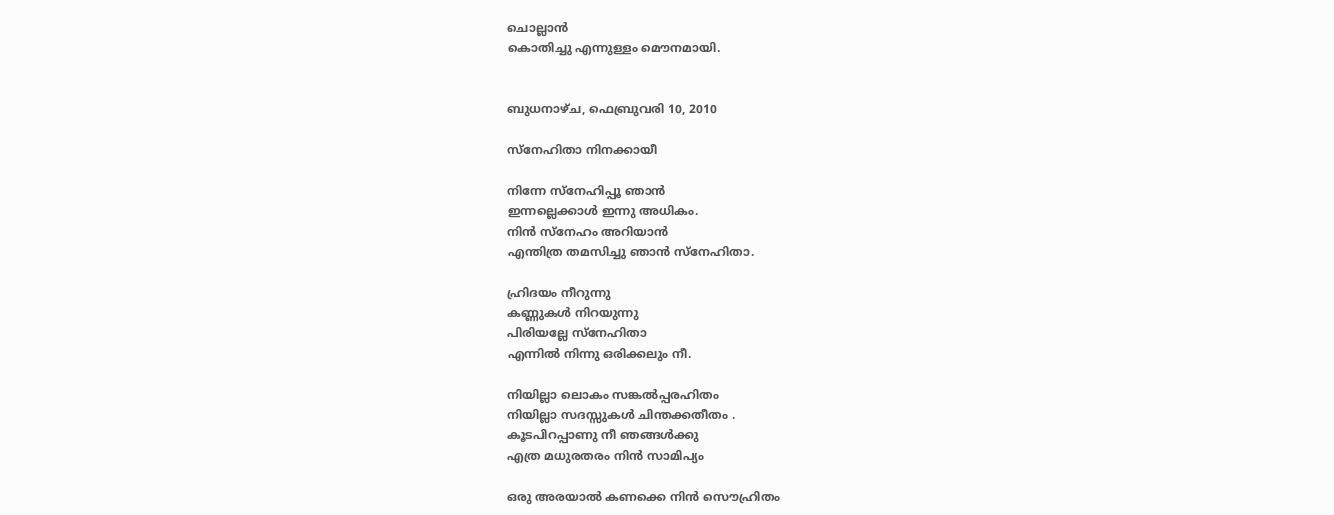ചൊല്ലാന്‍
കൊതിച്ചു എന്നുള്ളം മൌനമായി.


ബുധനാഴ്‌ച, ഫെബ്രുവരി 10, 2010

സ്നേഹിതാ നിനക്കായീ

നിന്നേ സ്നേഹിപ്പൂ ഞാന്‍
ഇന്നല്ലെക്കാള്‍ ഇന്നു അധികം.
നിന്‍ സ്നേഹം അറിയാന്‍
എന്തിത്ര തമസിച്ചു ഞാന്‍ സ്നേഹിതാ.

ഹ്രിദയം നീറുന്നു
കണ്ണുകള്‍ നിറയുന്നു
പിരിയല്ലേ സ്നേഹിതാ
എന്നില്‍ നിന്നു ഒരിക്കലും നീ.

നിയില്ലാ ലൊകം സങ്കല്‍പ്പരഹിതം
നിയില്ലാ സദസ്സുകള്‍ ചിന്തക്കതീതം .
കൂടപിറപ്പാണു നീ ഞങ്ങള്‍ക്കു
എത്ര മധുരതരം നിന്‍ സാമിപ്യം

ഒരു അരയാല്‍ കണക്കെ നിന്‍ സൌഹ്രിതം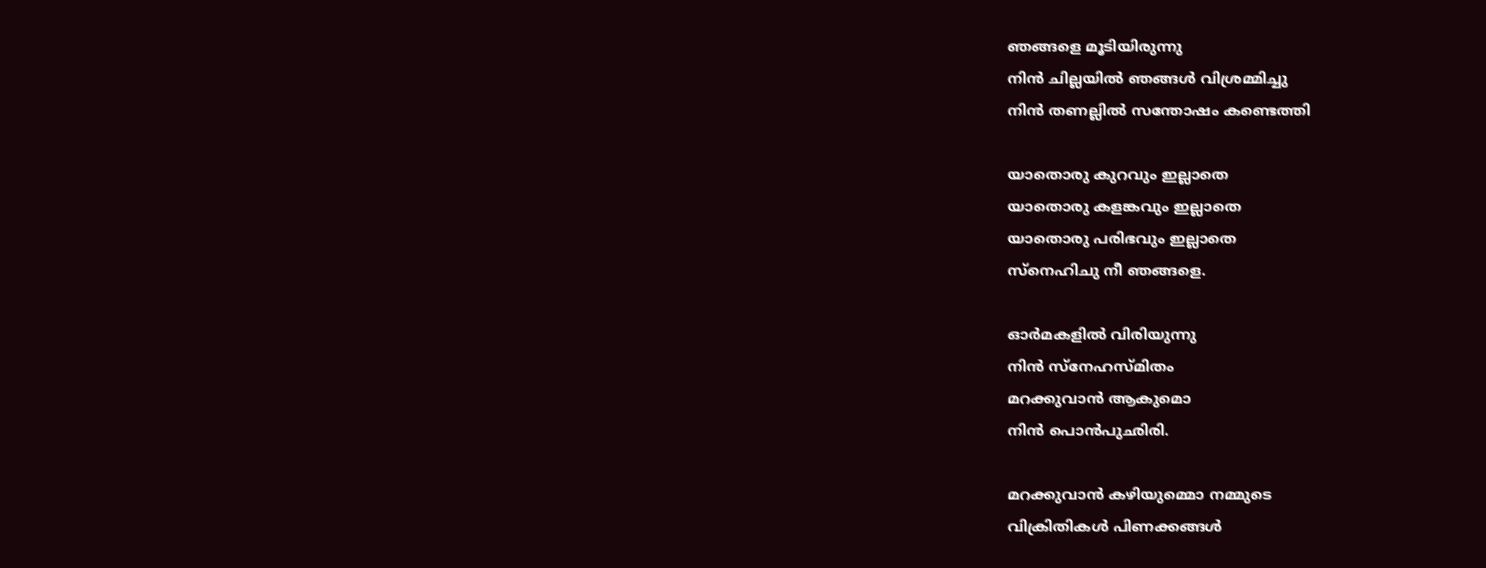ഞങ്ങളെ മൂടിയിരുന്നു
നിന്‍ ചില്ലയില്‍ ഞങ്ങള്‍ വിശ്രമ്മിച്ചു
നിന്‍ തണല്ലില്‍ സന്തോഷം കണ്ടെത്തി

യാതൊരു കുറവും ഇല്ലാതെ
യാതൊരു കളങ്കവും ഇല്ലാതെ
യാതൊരു പരിഭവും ഇല്ലാതെ
സ്നെഹിചു നീ ഞങ്ങളെ.

ഓര്‍മകളില്‍ വിരിയുന്നു
നിന്‍ സ്നേഹസ്മിതം
മറക്കുവാന്‍ ആകുമൊ
നിന്‍ പൊന്‍പുഛിരി.

മറക്കുവാന്‍ കഴിയുമ്മൊ നമ്മുടെ
വിക്രിതികള്‍ പിണക്കങ്ങള്‍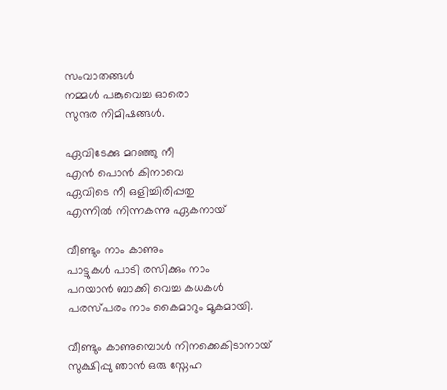സംവാതങ്ങള്‍
നമ്മള്‍ പങ്കുവെച്ച ഓരൊ
സുന്ദര നിമിഷങ്ങള്‍.

ഏവിടേക്കു മറഞ്ഞു നീ
എന്‍ പൊന്‍ കിനാവെ
ഏവിടെ നീ ഒളിച്ചിരിപ്പതു
എന്നില്‍ നിന്നകന്നു ഏകനായ്

വീണ്ടും നാം കാണും
പാട്ടുകള്‍ പാടി രസിക്കും നാം
പറയാന്‍ ബാക്കി വെച്ച കധകള്‍
പരസ്പരം നാം കൈമാറും മൂകമായി.

വീണ്ടും കാണുമ്പൊള്‍ നിനക്കെകിടാനായ്
സുക്ഷിപ്പു ഞാന്‍ ഒരു സ്നേഹ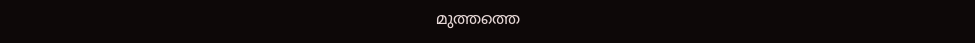മുത്തത്തെ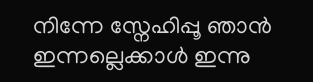നിന്നേ സ്നേഹിപ്പൂ ഞാന്‍
ഇന്നല്ലെക്കാള്‍ ഇന്നു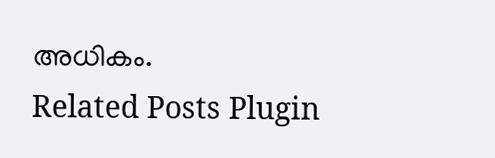അധികം.
Related Posts Plugin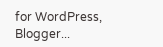for WordPress, Blogger...